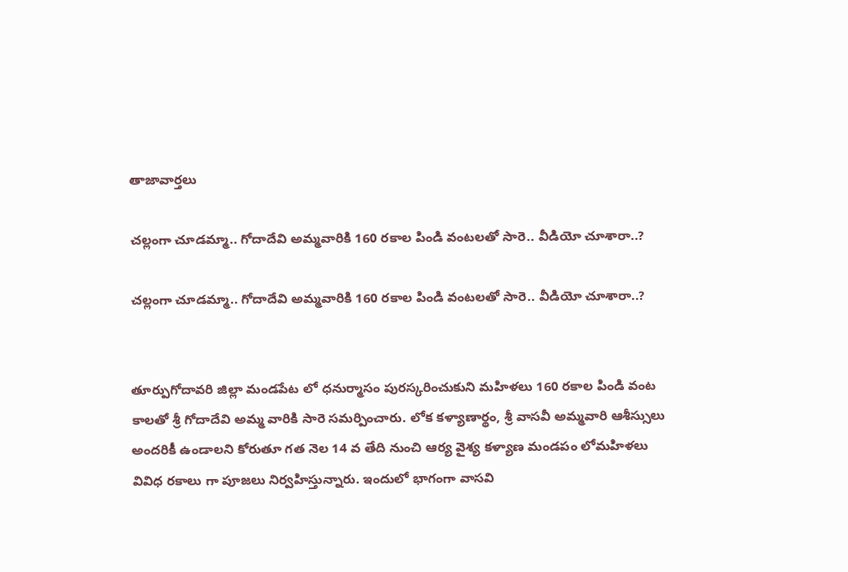తాజావార్తలు

చల్లంగా చూడమ్మా.. గోదాదేవి అమ్మవారికి 160 రకాల పిండి వంటలతో సారె.. వీడియో చూశారా..?

చల్లంగా చూడమ్మా.. గోదాదేవి అమ్మవారికి 160 రకాల పిండి వంటలతో సారె.. వీడియో చూశారా..?


తూర్పుగోదావరి జిల్లా మండపేట లో ధనుర్మాసం పురస్కరించుకుని మహిళలు 160 రకాల పిండి వంట కాలతో శ్రీ గోదాదేవి అమ్మ వారికి సారె సమర్పించారు. లోక కళ్యాణార్థం, శ్రీ వాసవీ అమ్మవారి ఆశీస్సులు అందరికీ ఉండాలని కోరుతూ గత నెల 14 వ తేది నుంచి ఆర్య వైశ్య కళ్యాణ మండపం లోమహిళలు వివిధ రకాలు గా పూజలు నిర్వహిస్తున్నారు. ఇందులో భాగంగా వాసవి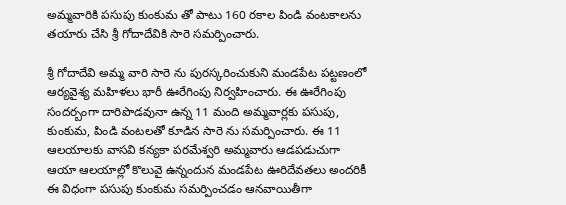అమ్మవారికి పసుపు కుంకుమ తో పాటు 160 రకాల పిండి వంటకాలను తయారు చేసి శ్రీ గోదాదేవికి సారె సమర్పించారు.

శ్రీ గోదాదేవి అమ్మ వారి సారె ను పురస్కరించుకుని మండపేట పట్టణంలో ఆర్యవైశ్య మహిళలు భారీ ఊరేగింపు నిర్వహించారు. ఈ ఊరేగింపు సందర్బంగా దారిపొడవునా ఉన్న 11 మంది అమ్మవార్లకు పసుపు, కుంకుమ, పిండి వంటలతో కూడిన సారె ను సమర్పించారు. ఈ 11 ఆలయాలకు వాసవి కన్యకా పరమేశ్వరి అమ్మవారు ఆడపడుచుగా ఆయా ఆలయాల్లో కొలువై ఉన్నందున మండపేట ఊరిదేవతలు అందరికీ ఈ విధంగా పసుపు కుంకుమ సమర్పించడం ఆనవాయితీగా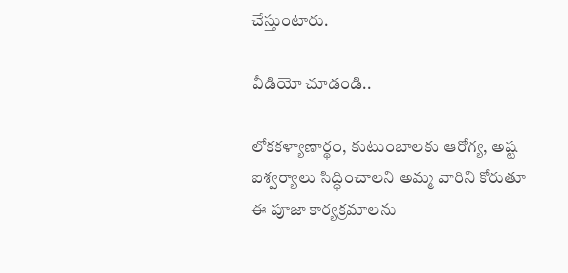చేస్తుంటారు.

వీడియో చూడండి..

లోకకళ్యాణార్థం, కుటుంబాలకు ఆరోగ్య, అష్ట ఐశ్వర్యాలు సిద్ధించాలని అమ్మ వారిని కోరుతూ ఈ పూజా కార్యక్రమాలను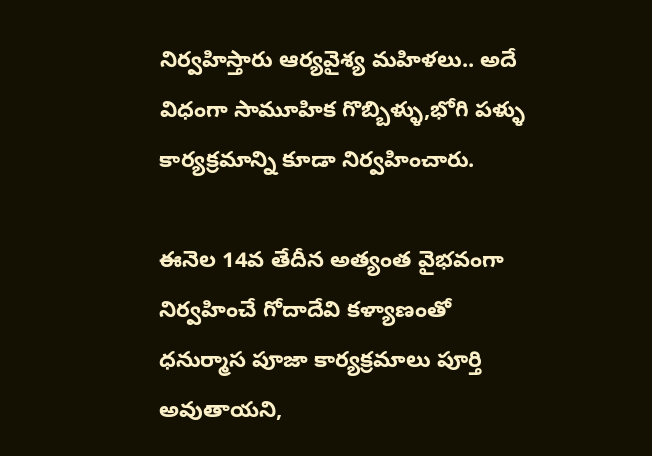నిర్వహిస్తారు ఆర్యవైశ్య మహిళలు.. అదే విధంగా సామూహిక గొబ్బిళ్ళు,భోగి పళ్ళు కార్యక్రమాన్ని కూడా నిర్వహించారు.

ఈనెల 14వ తేదీన అత్యంత వైభవంగా నిర్వహించే గోదాదేవి కళ్యాణంతో ధనుర్మాస పూజా కార్యక్రమాలు పూర్తి అవుతాయని,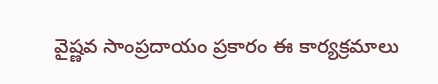వైష్ణవ సాంప్రదాయం ప్రకారం ఈ కార్యక్రమాలు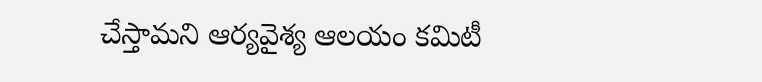చేస్తామని ఆర్యవైశ్య ఆలయం కమిటీ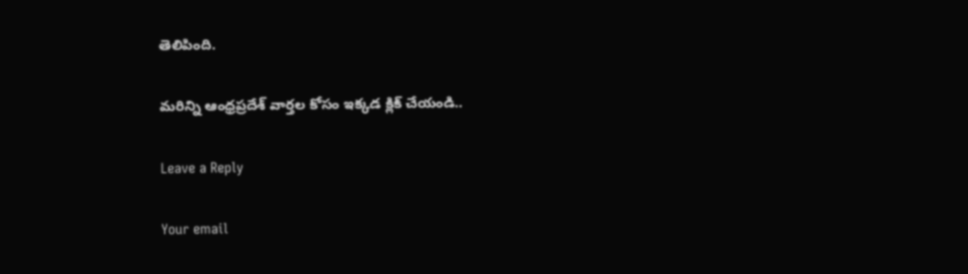తెలిపింది.

మరిన్ని ఆంధ్రప్రదేశ్ వార్తల కోసం ఇక్కడ క్లిక్ చేయండి..

Leave a Reply

Your email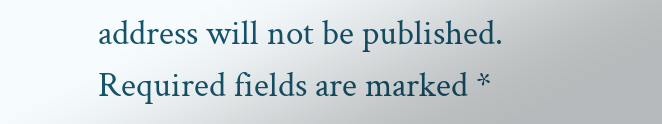address will not be published. Required fields are marked *